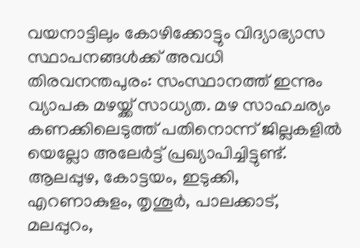വയനാട്ടിലും കോഴിക്കോട്ടും വിദ്യാഭ്യാസ സ്ഥാപനങ്ങൾക്ക് അവധി
തിരവനന്തപുരം: സംസ്ഥാനത്ത് ഇന്നും വ്യാപക മഴയ്ക്ക് സാധ്യത. മഴ സാഹചര്യം കണക്കിലെടുത്ത് പതിനൊന്ന് ജില്ലകളിൽ യെല്ലോ അലേർട്ട് പ്രഖ്യാപിച്ചിട്ടുണ്ട്. ആലപ്പുഴ, കോട്ടയം, ഇടുക്കി, എറണാകുളം, തൃശൂർ, പാലക്കാട്, മലപ്പുറം,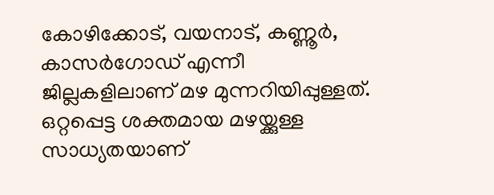കോഴിക്കോട്, വയനാട്, കണ്ണൂർ, കാസർഗോഡ് എന്നീ ജില്ലകളിലാണ് മഴ മുന്നറിയിപ്പുള്ളത്. ഒറ്റപ്പെട്ട ശക്തമായ മഴയ്ക്കുള്ള സാധ്യതയാണ്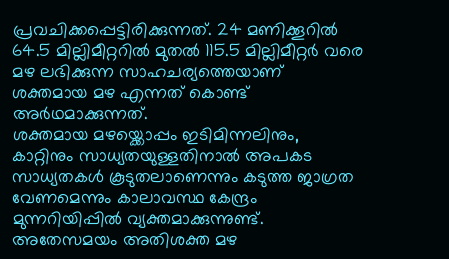പ്രവചിക്കപ്പെട്ടിരിക്കുന്നത്. 24 മണിക്കൂറിൽ 64.5 മില്ലിമീറ്ററിൽ മുതൽ 115.5 മില്ലിമീറ്റർ വരെ മഴ ലഭിക്കുന്ന സാഹചര്യത്തെയാണ് ശക്തമായ മഴ എന്നത് കൊണ്ട് അർഥമാക്കുന്നത്.
ശക്തമായ മഴയ്ക്കൊപ്പം ഇടിമിന്നലിനും, കാറ്റിനും സാധ്യതയുള്ളതിനാൽ അപകട സാധ്യതകൾ കൂടുതലാണെന്നും കടുത്ത ജാഗ്രത വേണമെന്നും കാലാവസ്ഥ കേന്ദ്രം മുന്നറിയിപ്പിൽ വ്യക്തമാക്കുന്നുണ്ട്. അതേസമയം അതിശക്ത മഴ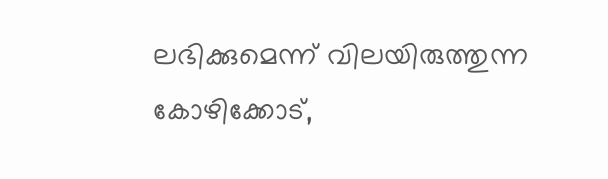ലഭിക്കുമെന്ന് വിലയിരുത്തുന്ന കോഴിക്കോട്,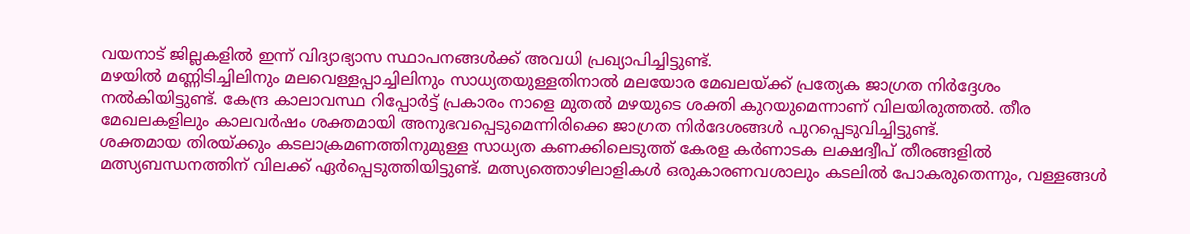വയനാട് ജില്ലകളിൽ ഇന്ന് വിദ്യാഭ്യാസ സ്ഥാപനങ്ങൾക്ക് അവധി പ്രഖ്യാപിച്ചിട്ടുണ്ട്.
മഴയിൽ മണ്ണിടിച്ചിലിനും മലവെള്ളപ്പാച്ചിലിനും സാധ്യതയുള്ളതിനാൽ മലയോര മേഖലയ്ക്ക് പ്രത്യേക ജാഗ്രത നിർദ്ദേശം നൽകിയിട്ടുണ്ട്. കേന്ദ്ര കാലാവസ്ഥ റിപ്പോർട്ട് പ്രകാരം നാളെ മുതൽ മഴയുടെ ശക്തി കുറയുമെന്നാണ് വിലയിരുത്തൽ. തീര മേഖലകളിലും കാലവർഷം ശക്തമായി അനുഭവപ്പെടുമെന്നിരിക്കെ ജാഗ്രത നിർദേശങ്ങൾ പുറപ്പെടുവിച്ചിട്ടുണ്ട്.
ശക്തമായ തിരയ്ക്കും കടലാക്രമണത്തിനുമുള്ള സാധ്യത കണക്കിലെടുത്ത് കേരള കർണാടക ലക്ഷദ്വീപ് തീരങ്ങളിൽ മത്സ്യബന്ധനത്തിന് വിലക്ക് ഏർപ്പെടുത്തിയിട്ടുണ്ട്. മത്സ്യത്തൊഴിലാളികൾ ഒരുകാരണവശാലും കടലിൽ പോകരുതെന്നും, വള്ളങ്ങൾ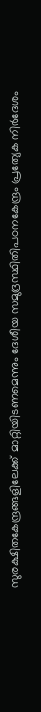സുരക്ഷിതകേന്ദ്രങ്ങളിലേക്ക് മാറ്റിയിടണമെന്നും ദേശീയ സമുദ്രസ്ഥിതിപഠനകേന്ദ്രം പ്രത്യേക നിർദേശം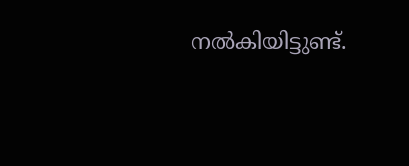നൽകിയിട്ടുണ്ട്.